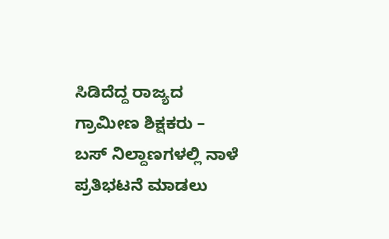ಸಿಡಿದೆದ್ದ ರಾಜ್ಯದ ಗ್ರಾಮೀಣ ಶಿಕ್ಷಕರು – ಬಸ್ ನಿಲ್ದಾಣಗಳಲ್ಲಿ ನಾಳೆ ಪ್ರತಿಭಟನೆ ಮಾಡಲು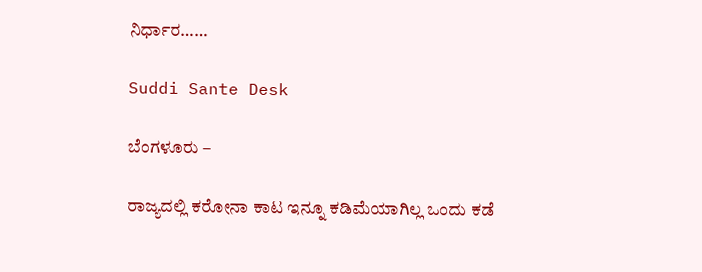ನಿರ್ಧಾರ……

Suddi Sante Desk

ಬೆಂಗಳೂರು –

ರಾಜ್ಯದಲ್ಲಿ ಕರೋನಾ ಕಾಟ ಇನ್ನೂ ಕಡಿಮೆಯಾಗಿಲ್ಲ ಒಂದು ಕಡೆ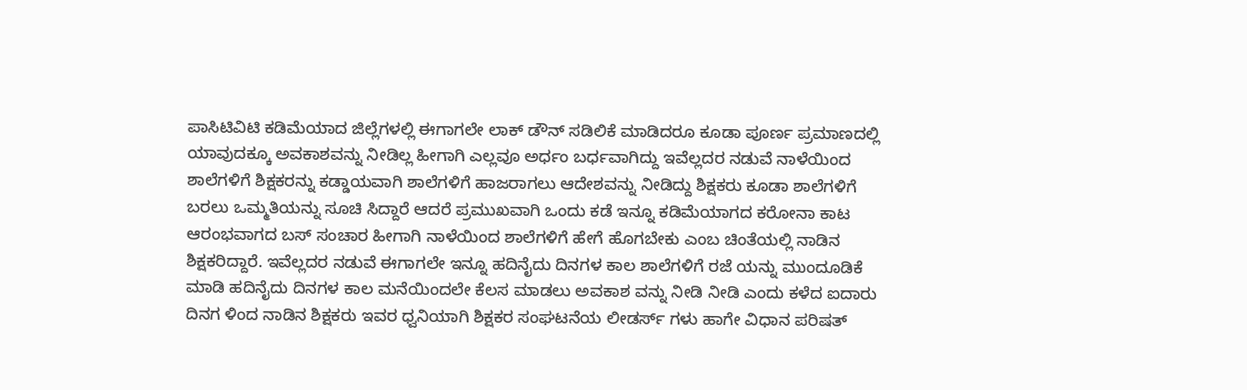ಪಾಸಿಟಿವಿಟಿ ಕಡಿಮೆಯಾದ ಜಿಲ್ಲೆಗಳಲ್ಲಿ ಈಗಾಗಲೇ ಲಾಕ್ ಡೌನ್ ಸಡಿಲಿಕೆ ಮಾಡಿದರೂ ಕೂಡಾ ಪೂರ್ಣ ಪ್ರಮಾಣದಲ್ಲಿ ಯಾವುದಕ್ಕೂ ಅವಕಾಶವನ್ನು ನೀಡಿಲ್ಲ ಹೀಗಾಗಿ ಎಲ್ಲವೂ ಅರ್ಧಂ ಬರ್ಧವಾಗಿದ್ದು ಇವೆಲ್ಲದರ ನಡುವೆ ನಾಳೆಯಿಂದ ಶಾಲೆಗಳಿಗೆ ಶಿಕ್ಷಕರನ್ನು ಕಡ್ಡಾಯವಾಗಿ ಶಾಲೆಗಳಿಗೆ ಹಾಜರಾಗಲು ಆದೇಶವನ್ನು ನೀಡಿದ್ದು ಶಿಕ್ಷಕರು ಕೂಡಾ ಶಾಲೆಗಳಿಗೆ ಬರಲು ಒಮ್ಮತಿಯನ್ನು ಸೂಚಿ ಸಿದ್ದಾರೆ ಆದರೆ ಪ್ರಮುಖವಾಗಿ ಒಂದು ಕಡೆ ಇನ್ನೂ ಕಡಿಮೆಯಾಗದ ಕರೋನಾ ಕಾಟ ಆರಂಭವಾಗದ ಬಸ್ ಸಂಚಾರ ಹೀಗಾಗಿ ನಾಳೆಯಿಂದ ಶಾಲೆಗಳಿಗೆ ಹೇಗೆ ಹೊಗಬೇಕು ಎಂಬ ಚಿಂತೆಯಲ್ಲಿ ನಾಡಿನ ಶಿಕ್ಷಕರಿದ್ದಾರೆ. ಇವೆಲ್ಲದರ ನಡುವೆ ಈಗಾಗಲೇ ಇನ್ನೂ ಹದಿನೈದು ದಿನಗಳ ಕಾಲ ಶಾಲೆಗಳಿಗೆ ರಜೆ ಯನ್ನು ಮುಂದೂಡಿಕೆ ಮಾಡಿ ಹದಿನೈದು ದಿನಗಳ ಕಾಲ ಮನೆಯಿಂದಲೇ ಕೆಲಸ ಮಾಡಲು ಅವಕಾಶ ವನ್ನು ನೀಡಿ ನೀಡಿ ಎಂದು ಕಳೆದ ಐದಾರು ದಿನಗ ಳಿಂದ ನಾಡಿನ ಶಿಕ್ಷಕರು ಇವರ ಧ್ವನಿಯಾಗಿ ಶಿಕ್ಷಕರ ಸಂಘಟನೆಯ ಲೀಡರ್ಸ್ ಗಳು ಹಾಗೇ ವಿಧಾನ ಪರಿಷತ್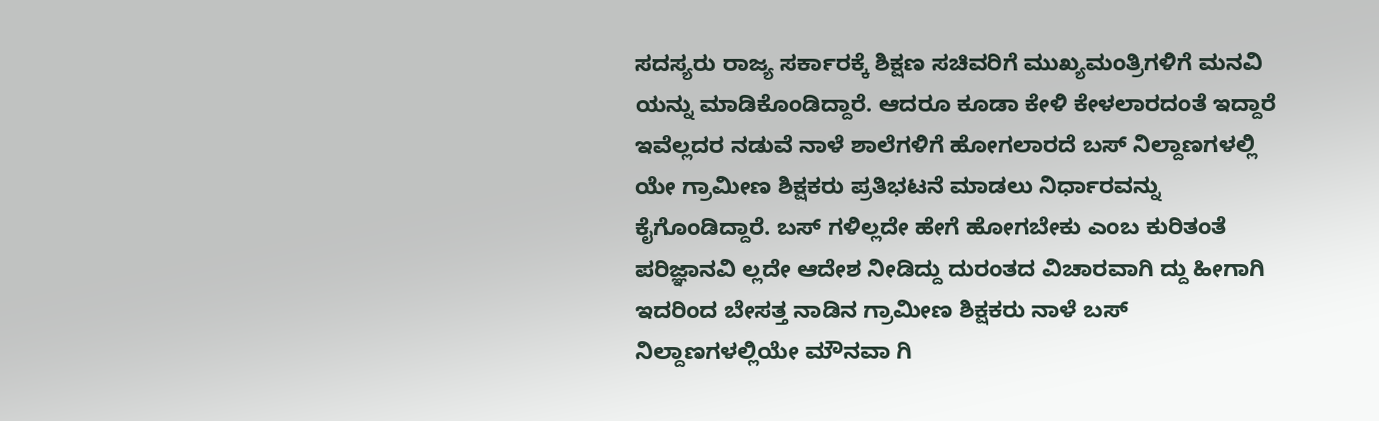ಸದಸ್ಯರು ರಾಜ್ಯ ಸರ್ಕಾರಕ್ಕೆ ಶಿಕ್ಷಣ ಸಚಿವರಿಗೆ ಮುಖ್ಯಮಂತ್ರಿಗಳಿಗೆ ಮನವಿ ಯನ್ನು ಮಾಡಿಕೊಂಡಿದ್ದಾರೆ. ಆದರೂ ಕೂಡಾ ಕೇಳಿ ಕೇಳಲಾರದಂತೆ ಇದ್ದಾರೆ ಇವೆಲ್ಲದರ ನಡುವೆ ನಾಳೆ ಶಾಲೆಗಳಿಗೆ ಹೋಗಲಾರದೆ ಬಸ್ ನಿಲ್ದಾಣಗಳಲ್ಲಿ ಯೇ ಗ್ರಾಮೀಣ ಶಿಕ್ಷಕರು ಪ್ರತಿಭಟನೆ ಮಾಡಲು ನಿರ್ಧಾರವನ್ನು ಕೈಗೊಂಡಿದ್ದಾರೆ. ಬಸ್ ಗಳಿಲ್ಲದೇ ಹೇಗೆ ಹೋಗಬೇಕು ಎಂಬ ಕುರಿತಂತೆ ಪರಿಜ್ಞಾನವಿ ಲ್ಲದೇ ಆದೇಶ ನೀಡಿದ್ದು ದುರಂತದ ವಿಚಾರವಾಗಿ ದ್ದು ಹೀಗಾಗಿ ಇದರಿಂದ ಬೇಸತ್ತ ನಾಡಿನ ಗ್ರಾಮೀಣ ಶಿಕ್ಷಕರು ನಾಳೆ ಬಸ್ ನಿಲ್ದಾಣಗಳಲ್ಲಿಯೇ ಮೌನವಾ ಗಿ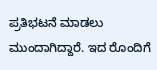ಪ್ರತಿಭಟನೆ ಮಾಡಲು ಮುಂದಾಗಿದ್ದಾರೆ. ಇದ ರೊಂದಿಗೆ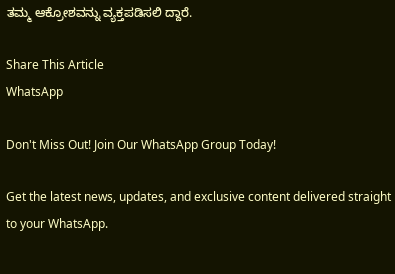ತಮ್ಮ ಆಕ್ರೋಶವನ್ನು ವ್ಯಕ್ತಪಡಿಸಲಿ ದ್ದಾರೆ.

Share This Article
WhatsApp

Don't Miss Out! Join Our WhatsApp Group Today!

Get the latest news, updates, and exclusive content delivered straight to your WhatsApp.